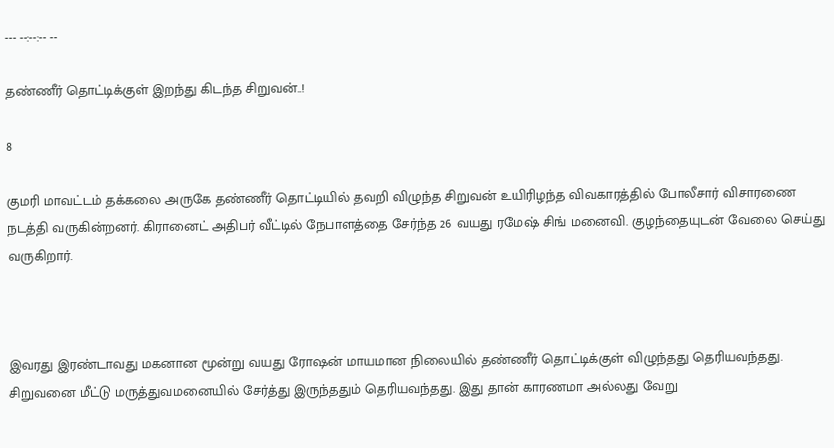--- --:--:-- --

தண்ணீர் தொட்டிக்குள் இறந்து கிடந்த சிறுவன்..!

8

குமரி மாவட்டம் தக்கலை அருகே தண்ணீர் தொட்டியில் தவறி விழுந்த சிறுவன் உயிரிழந்த விவகாரத்தில் போலீசார் விசாரணை நடத்தி வருகின்றனர். கிரானைட் அதிபர் வீட்டில் நேபாளத்தை சேர்ந்த 26 வயது ரமேஷ் சிங் மனைவி. குழந்தையுடன் வேலை செய்து வருகிறார்.



இவரது இரண்டாவது மகனான மூன்று வயது ரோஷன் மாயமான நிலையில் தண்ணீர் தொட்டிக்குள் விழுந்தது தெரியவந்தது. சிறுவனை மீட்டு மருத்துவமனையில் சேர்த்து இருந்ததும் தெரியவந்தது. இது தான் காரணமா அல்லது வேறு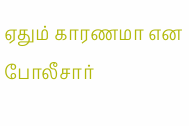ஏதும் காரணமா என போலீசார்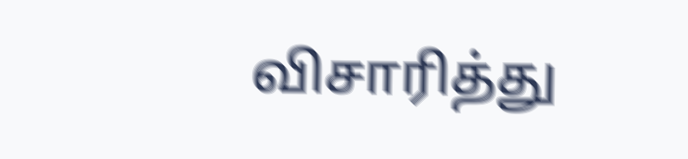விசாரித்து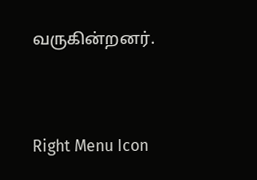வருகின்றனர்.



Right Menu Icon